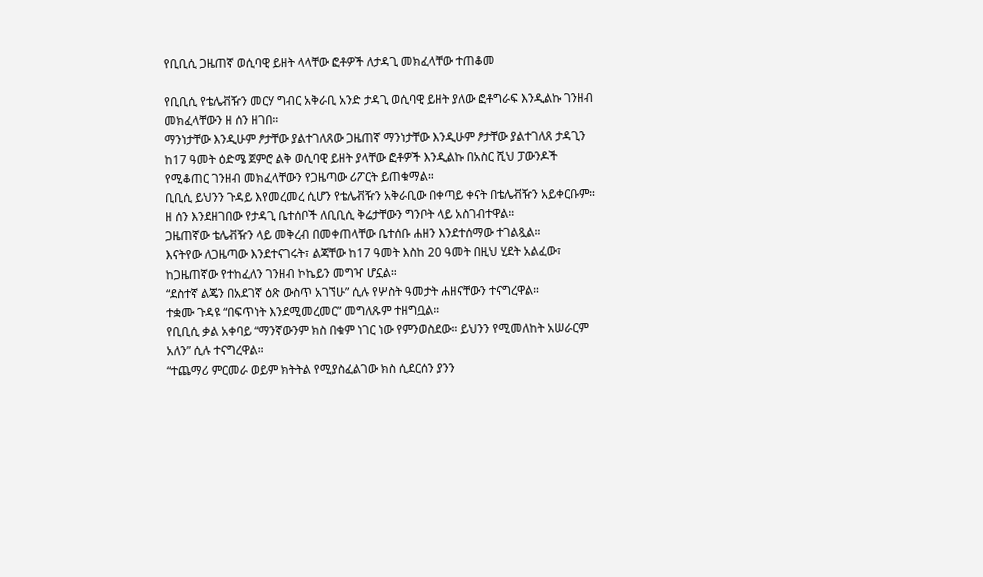የቢቢሲ ጋዜጠኛ ወሲባዊ ይዘት ላላቸው ፎቶዎች ለታዳጊ መክፈላቸው ተጠቆመ

የቢቢሲ የቴሌቭዥን መርሃ ግብር አቅራቢ አንድ ታዳጊ ወሲባዊ ይዘት ያለው ፎቶግራፍ እንዲልኩ ገንዘብ መክፈላቸውን ዘ ሰን ዘገበ።
ማንነታቸው እንዲሁም ፆታቸው ያልተገለጸው ጋዜጠኛ ማንነታቸው እንዲሁም ፆታቸው ያልተገለጸ ታዳጊን ከ17 ዓመት ዕድሜ ጀምሮ ልቅ ወሲባዊ ይዘት ያላቸው ፎቶዎች እንዲልኩ በአስር ሺህ ፓውንዶች የሚቆጠር ገንዘብ መክፈላቸውን የጋዜጣው ሪፖርት ይጠቁማል።
ቢቢሲ ይህንን ጉዳይ እየመረመረ ሲሆን የቴሌቭዥን አቅራቢው በቀጣይ ቀናት በቴሌቭዥን አይቀርቡም።
ዘ ሰን እንደዘገበው የታዳጊ ቤተሰቦች ለቢቢሲ ቅሬታቸውን ግንቦት ላይ አስገብተዋል።
ጋዜጠኛው ቴሌቭዥን ላይ መቅረብ በመቀጠላቸው ቤተሰቡ ሐዘን እንደተሰማው ተገልጿል።
እናትየው ለጋዜጣው እንደተናገሩት፣ ልጃቸው ከ17 ዓመት እስከ 20 ዓመት በዚህ ሂደት አልፈው፣ ከጋዜጠኛው የተከፈለን ገንዘብ ኮኬይን መግዣ ሆኗል።
“ደስተኛ ልጄን በአደገኛ ዕጽ ውስጥ አገኘሁ” ሲሉ የሦስት ዓመታት ሐዘናቸውን ተናግረዋል።
ተቋሙ ጉዳዩ “በፍጥነት እንደሚመረመር” መግለጹም ተዘግቧል።
የቢቢሲ ቃል አቀባይ “ማንኛውንም ክስ በቁም ነገር ነው የምንወስደው። ይህንን የሚመለከት አሠራርም አለን” ሲሉ ተናግረዋል።
“ተጨማሪ ምርመራ ወይም ክትትል የሚያስፈልገው ክስ ሲደርሰን ያንን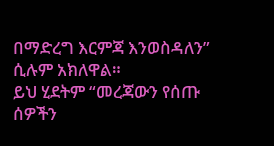በማድረግ እርምጃ እንወስዳለን” ሲሉም አክለዋል።
ይህ ሂደትም “መረጃውን የሰጡ ሰዎችን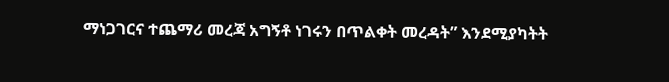ማነጋገርና ተጨማሪ መረጃ አግኝቶ ነገሩን በጥልቀት መረዳት” እንደሚያካትት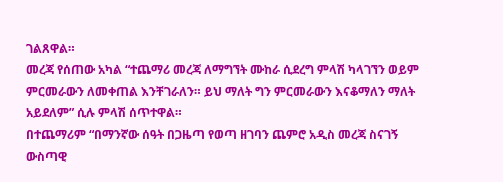ገልጸዋል።
መረጃ የሰጠው አካል “ተጨማሪ መረጃ ለማግኘት ሙከራ ሲደረግ ምላሽ ካላገኘን ወይም ምርመራውን ለመቀጠል እንቸገራለን። ይህ ማለት ግን ምርመራውን እናቆማለን ማለት አይደለም” ሲሉ ምላሽ ሰጥተዋል።
በተጨማሪም “በማንኛው ሰዓት በጋዜጣ የወጣ ዘገባን ጨምሮ አዲስ መረጃ ስናገኝ ውስጣዊ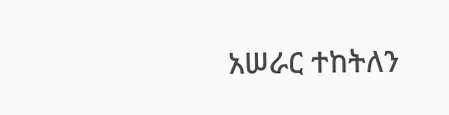አሠራር ተከትለን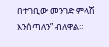በተገቢው መንገድ ምላሽ እንሰጣለን” ብለዋል።